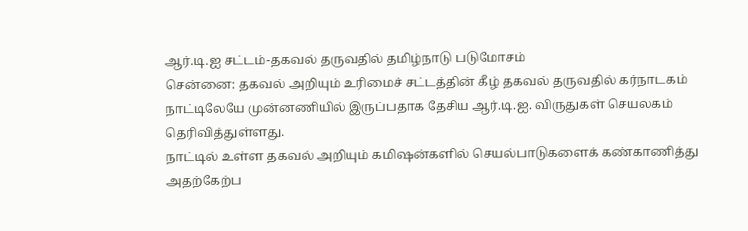ஆர்.டி.ஐ சட்டம்-தகவல் தருவதில் தமிழ்நாடு படுமோசம்
சென்னை: தகவல் அறியும் உரிமைச் சட்டத்தின் கீழ் தகவல் தருவதில் கர்நாடகம் நாட்டிலேயே முன்னணியில் இருப்பதாக தேசிய ஆர்.டி.ஐ. விருதுகள் செயலகம் தெரிவித்துள்ளது.
நாட்டில் உள்ள தகவல் அறியும் கமிஷன்களில் செயல்பாடுகளைக் கண்காணித்து அதற்கேற்ப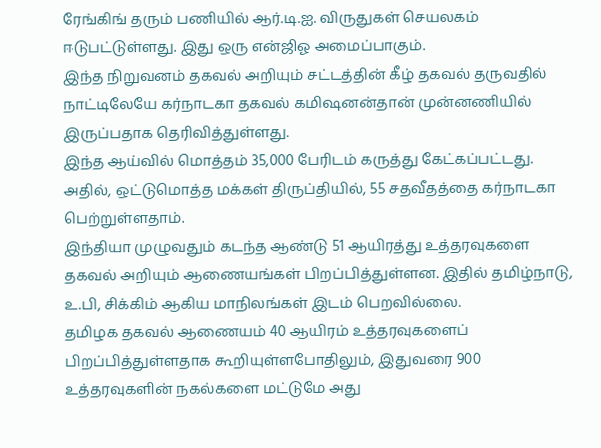ரேங்கிங் தரும் பணியில் ஆர்.டி.ஐ. விருதுகள் செயலகம் ஈடுபட்டுள்ளது. இது ஒரு என்ஜிஓ அமைப்பாகும்.
இந்த நிறுவனம் தகவல் அறியும் சட்டத்தின் கீழ் தகவல் தருவதில் நாட்டிலேயே கர்நாடகா தகவல் கமிஷனன்தான் முன்னணியில் இருப்பதாக தெரிவித்துள்ளது.
இந்த ஆய்வில் மொத்தம் 35,000 பேரிடம் கருத்து கேட்கப்பட்டது. அதில், ஒட்டுமொத்த மக்கள் திருப்தியில், 55 சதவீதத்தை கர்நாடகா பெற்றுள்ளதாம்.
இந்தியா முழுவதும் கடந்த ஆண்டு 51 ஆயிரத்து உத்தரவுகளை தகவல் அறியும் ஆணையங்கள் பிறப்பித்துள்ளன. இதில் தமிழ்நாடு, உ.பி, சிக்கிம் ஆகிய மாநிலங்கள் இடம் பெறவில்லை.
தமிழக தகவல் ஆணையம் 40 ஆயிரம் உத்தரவுகளைப் பிறப்பித்துள்ளதாக கூறியுள்ளபோதிலும், இதுவரை 900 உத்தரவுகளின் நகல்களை மட்டுமே அது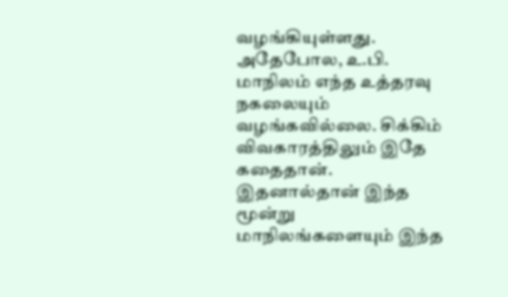வழங்கியுள்ளது. அதேபோல, உ.பி. மாநிலம் எந்த உத்தரவு நகலையும் வழங்கவில்லை. சிக்கிம் விவகாரத்திலும் இதே கதைதான். இதனால்தான் இந்த மூன்று மாநிலங்களையும் இந்த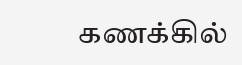கணக்கில்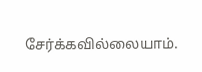சேர்க்கவில்லையாம்.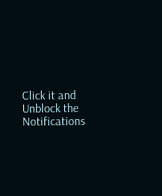Click it and Unblock the Notifications